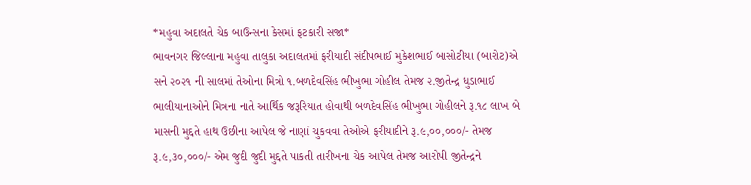*મહુવા અદાલતે ચેક બાઉન્સના કેસમાં ફટકારી સજા*
ભાવનગર જિલ્લાના મહુવા તાલુકા અદાલતમાં ફરીયાદી સંદીપભાઈ મુકેશભાઈ બાસોટીયા (બારોટ)એ સને ૨૦૨૧ ની સાલમાં તેઓના મિત્રો ૧.બળદેવસિંહ ભીખુભા ગોહીલ તેમજ ૨.જીતેન્દ્ર ધુડાભાઈ ભાલીયાનાઓને મિત્રના નાતે આર્થિક જરૂરિયાત હોવાથી બળદેવસિંહ ભીખુભા ગોહીલને રૂ.૧૮ લાખ બે માસની મુદ્દતે હાથ ઉછીના આપેલ જે નાણાં ચુકવવા તેઓએ ફરીયાદીને રૂ.૯,૦૦,૦૦૦/- તેમજ રૂ.૯,૩૦,૦૦૦/- એમ જુદી જુદી મુદ્દતે પાકતી તારીખના ચેક આપેલ તેમજ આરોપી જીતેન્દ્રને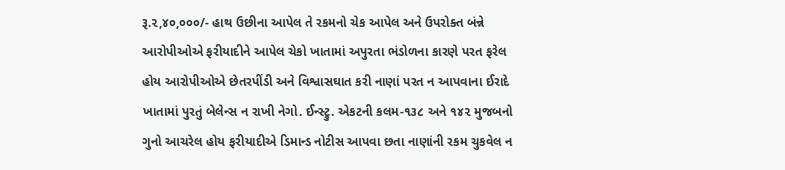રૂ.૨,૪૦,૦૦૦/- હાથ ઉછીના આપેલ તે રકમનો ચેક આપેલ અને ઉપરોક્ત બંન્ને આરોપીઓએ ફરીયાદીને આપેલ ચેકો ખાતામાં અપુરતા ભંડોળના કારણે પરત ફરેલ હોય આરોપીઓએ છેતરપીંડી અને વિશ્વાસઘાત કરી નાણાં પરત ન આપવાના ઈરાદે ખાતામાં પુરતું બેલેન્સ ન રાખી નેગો. ઈન્સ્ટ્રુ. એકટની કલમ-૧૩૮ અને ૧૪૨ મુજબનો ગુનો આચરેલ હોય ફરીયાદીએ ડિમાન્ડ નોટીસ આપવા છતા નાણાંની રકમ ચુકવેલ ન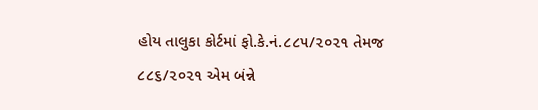હોય તાલુકા કોર્ટમાં ફો.કે.નં.૮૮૫/૨૦૨૧ તેમજ ૮૮૬/૨૦૨૧ એમ બંન્ને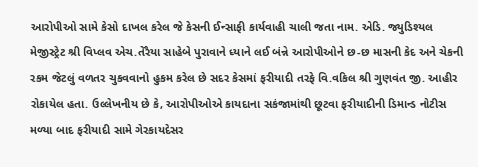આરોપીઓ સામે કેસો દાખલ કરેલ જે કેસની ઈન્સાફી કાર્યવાહી ચાલી જતા નામ. એડિ. જ્યુડિશ્યલ મેજીસ્ટ્રેટ શ્રી વિપ્લવ એચ.તેરૈયા સાહેબે પુરાવાને ધ્યાને લઈ બંન્ને આરોપીઓને છ-છ માસની કેદ અને ચેકની રકમ જેટલું વળતર ચુકવવાનો હુકમ કરેલ છે સદર કેસમાં ફરીયાદી તરફે વિ.વકિલ શ્રી ગુણવંત જી. આહીર રોકાયેલ હતા. ઉલ્લેખનીય છે કે, આરોપીઓએ કાયદાના સકંજામાંથી છૂટવા ફરીયાદીની ડિમાન્ડ નોટીસ મળ્યા બાદ ફરીયાદી સામે ગેરકાયદેસર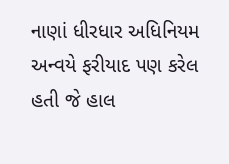નાણાં ધીરધાર અધિનિયમ અન્વયે ફરીયાદ પણ કરેલ હતી જે હાલ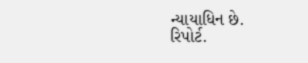ન્યાયાધિન છે.
રિપોર્ટ.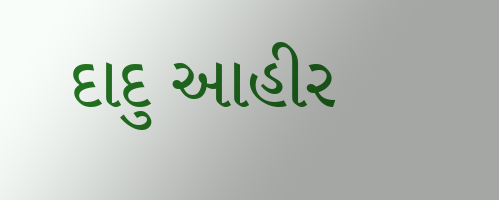દાદુ આહીર